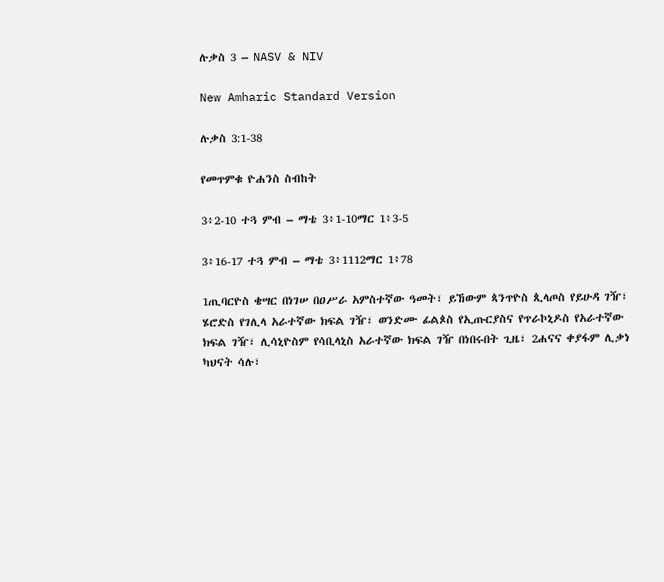ሉቃስ 3 – NASV & NIV

New Amharic Standard Version

ሉቃስ 3:1-38

የመጥምቁ ዮሐንስ ስብከት

3፥2-10 ተጓ ምብ – ማቴ 3፥1-10ማር 1፥3-5

3፥16-17 ተጓ ምብ – ማቴ 3፥1112ማር 1፥78

1ጢባርዮስ ቄሣር በነገሠ በዐሥራ አምስተኛው ዓመት፣ ይኸውም ጳንጥዮስ ጲላጦስ የይሁዳ ገዥ፣ ሄሮድስ የገሊላ አራተኛው ክፍል ገዥ፣ ወንድሙ ፊልጶስ የኢጡርያስና የጥራኮኒዶስ የአራተኛው ክፍል ገዥ፣ ሊሳኒዮስም የሳቢላኒስ አራተኛው ክፍል ገዥ በነበሩበት ጊዜ፣ 2ሐናና ቀያፋም ሊቃነ ካህናት ሳሉ፣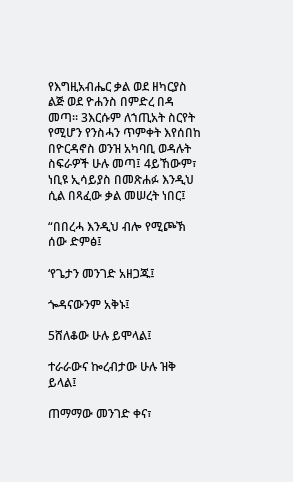የእግዚአብሔር ቃል ወደ ዘካርያስ ልጅ ወደ ዮሐንስ በምድረ በዳ መጣ። 3እርሱም ለኀጢአት ስርየት የሚሆን የንስሓን ጥምቀት እየሰበከ በዮርዳኖስ ወንዝ አካባቢ ወዳሉት ስፍራዎች ሁሉ መጣ፤ 4ይኸውም፣ ነቢዩ ኢሳይያስ በመጽሐፉ እንዲህ ሲል በጻፈው ቃል መሠረት ነበር፤

“በበረሓ እንዲህ ብሎ የሚጮኽ ሰው ድምፅ፤

‘የጌታን መንገድ አዘጋጁ፤

ጐዳናውንም አቅኑ፤

5ሸለቆው ሁሉ ይሞላል፤

ተራራውና ኰረብታው ሁሉ ዝቅ ይላል፤

ጠማማው መንገድ ቀና፣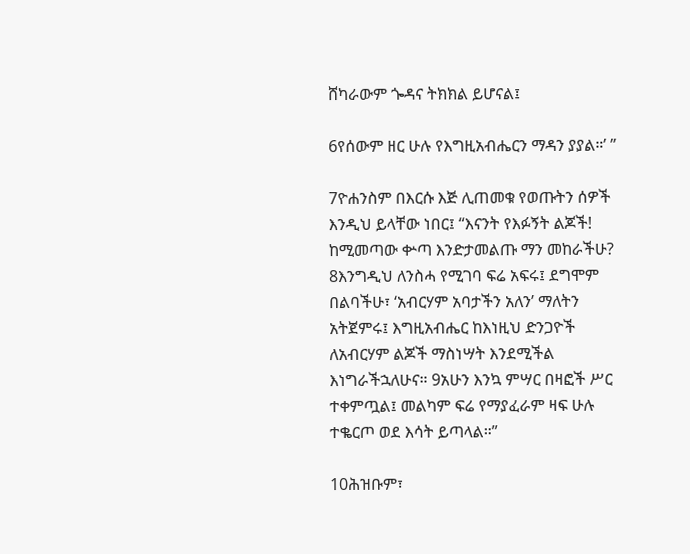ሸካራውም ጐዳና ትክክል ይሆናል፤

6የሰውም ዘር ሁሉ የእግዚአብሔርን ማዳን ያያል።’ ”

7ዮሐንስም በእርሱ እጅ ሊጠመቁ የወጡትን ሰዎች እንዲህ ይላቸው ነበር፤ “እናንት የእፉኝት ልጆች! ከሚመጣው ቍጣ እንድታመልጡ ማን መከራችሁ? 8እንግዲህ ለንስሓ የሚገባ ፍሬ አፍሩ፤ ደግሞም በልባችሁ፣ ‘አብርሃም አባታችን አለን’ ማለትን አትጀምሩ፤ እግዚአብሔር ከእነዚህ ድንጋዮች ለአብርሃም ልጆች ማስነሣት እንደሚችል እነግራችኋለሁና። 9አሁን እንኳ ምሣር በዛፎች ሥር ተቀምጧል፤ መልካም ፍሬ የማያፈራም ዛፍ ሁሉ ተቈርጦ ወደ እሳት ይጣላል።”

10ሕዝቡም፣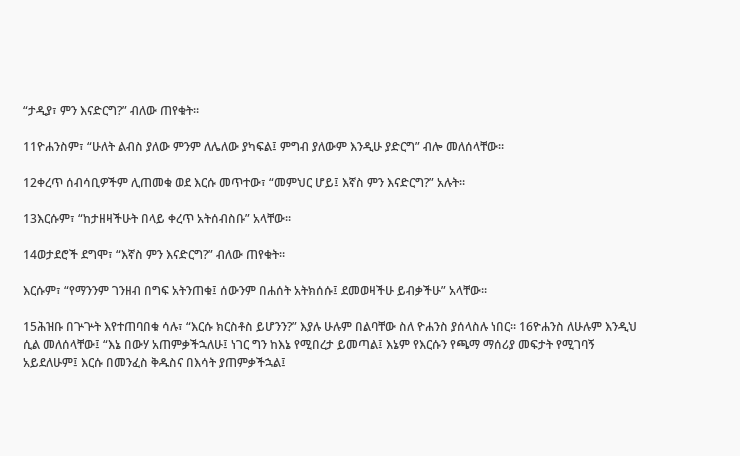“ታዲያ፣ ምን እናድርግ?” ብለው ጠየቁት።

11ዮሐንስም፣ “ሁለት ልብስ ያለው ምንም ለሌለው ያካፍል፤ ምግብ ያለውም እንዲሁ ያድርግ” ብሎ መለሰላቸው።

12ቀረጥ ሰብሳቢዎችም ሊጠመቁ ወደ እርሱ መጥተው፣ “መምህር ሆይ፤ እኛስ ምን እናድርግ?” አሉት።

13እርሱም፣ “ከታዘዛችሁት በላይ ቀረጥ አትሰብስቡ” አላቸው።

14ወታደሮች ደግሞ፣ “እኛስ ምን እናድርግ?” ብለው ጠየቁት።

እርሱም፣ “የማንንም ገንዘብ በግፍ አትንጠቁ፤ ሰውንም በሐሰት አትክሰሱ፤ ደመወዛችሁ ይብቃችሁ” አላቸው።

15ሕዝቡ በጕጕት እየተጠባበቁ ሳሉ፣ “እርሱ ክርስቶስ ይሆንን?” እያሉ ሁሉም በልባቸው ስለ ዮሐንስ ያሰላስሉ ነበር። 16ዮሐንስ ለሁሉም እንዲህ ሲል መለሰላቸው፤ “እኔ በውሃ አጠምቃችኋለሁ፤ ነገር ግን ከእኔ የሚበረታ ይመጣል፤ እኔም የእርሱን የጫማ ማሰሪያ መፍታት የሚገባኝ አይደለሁም፤ እርሱ በመንፈስ ቅዱስና በእሳት ያጠምቃችኋል፤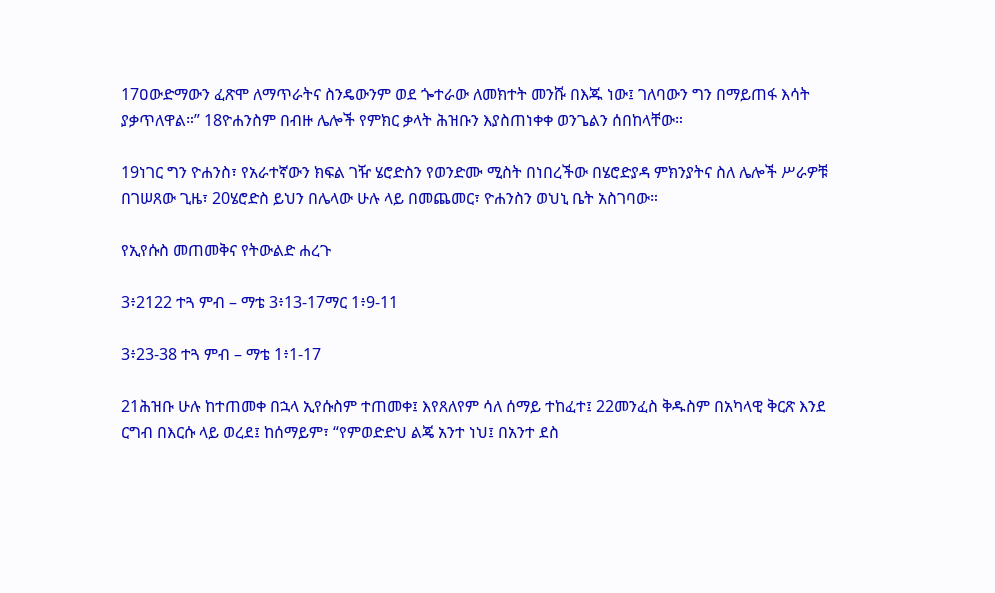17ዐውድማውን ፈጽሞ ለማጥራትና ስንዴውንም ወደ ጐተራው ለመክተት መንሹ በእጁ ነው፤ ገለባውን ግን በማይጠፋ እሳት ያቃጥለዋል።” 18ዮሐንስም በብዙ ሌሎች የምክር ቃላት ሕዝቡን እያስጠነቀቀ ወንጌልን ሰበከላቸው።

19ነገር ግን ዮሐንስ፣ የአራተኛውን ክፍል ገዥ ሄሮድስን የወንድሙ ሚስት በነበረችው በሄሮድያዳ ምክንያትና ስለ ሌሎች ሥራዎቹ በገሠጸው ጊዜ፣ 20ሄሮድስ ይህን በሌላው ሁሉ ላይ በመጨመር፣ ዮሐንስን ወህኒ ቤት አስገባው።

የኢየሱስ መጠመቅና የትውልድ ሐረጉ

3፥2122 ተጓ ምብ – ማቴ 3፥13-17ማር 1፥9-11

3፥23-38 ተጓ ምብ – ማቴ 1፥1-17

21ሕዝቡ ሁሉ ከተጠመቀ በኋላ ኢየሱስም ተጠመቀ፤ እየጸለየም ሳለ ሰማይ ተከፈተ፤ 22መንፈስ ቅዱስም በአካላዊ ቅርጽ እንደ ርግብ በእርሱ ላይ ወረደ፤ ከሰማይም፣ “የምወድድህ ልጄ አንተ ነህ፤ በአንተ ደስ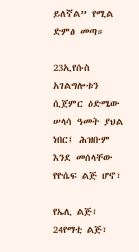ይለኛል” የሚል ድምፅ መጣ።

23ኢየሱስ አገልግሎቱን ሲጀምር ዕድሜው ሠላሳ ዓመት ያህል ነበር፤ ሕዝቡም እንደ መሰላቸው የዮሴፍ ልጅ ሆኖ፣

የኤሊ ልጅ፣ 24የማቲ ልጅ፣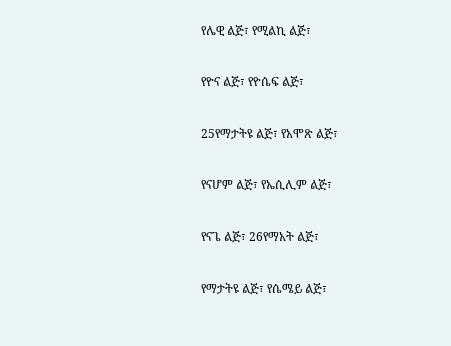የሌዊ ልጅ፣ የሚልኪ ልጅ፣

የዮና ልጅ፣ የዮሴፍ ልጅ፣

25የማታትዩ ልጅ፣ የአሞጽ ልጅ፣

የናሆም ልጅ፣ የኤሲሊም ልጅ፣

የናጌ ልጅ፣ 26የማአት ልጅ፣

የማታትዩ ልጅ፣ የሴሜይ ልጅ፣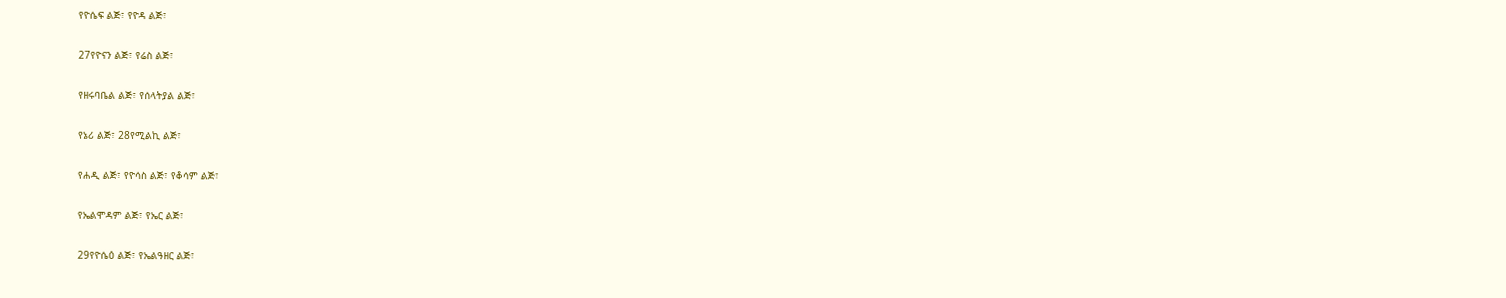የዮሴፍ ልጅ፣ የዮዳ ልጅ፣

27የዮናን ልጅ፣ የሬስ ልጅ፣

የዘሩባቤል ልጅ፣ የሰላትያል ልጅ፣

የኔሪ ልጅ፣ 28የሚልኪ ልጅ፣

የሐዲ ልጅ፣ የዮሳስ ልጅ፣ የቆሳም ልጅ፣

የኤልሞዳም ልጅ፣ የኤር ልጅ፣

29የዮሴዕ ልጅ፣ የኤልዓዘር ልጅ፣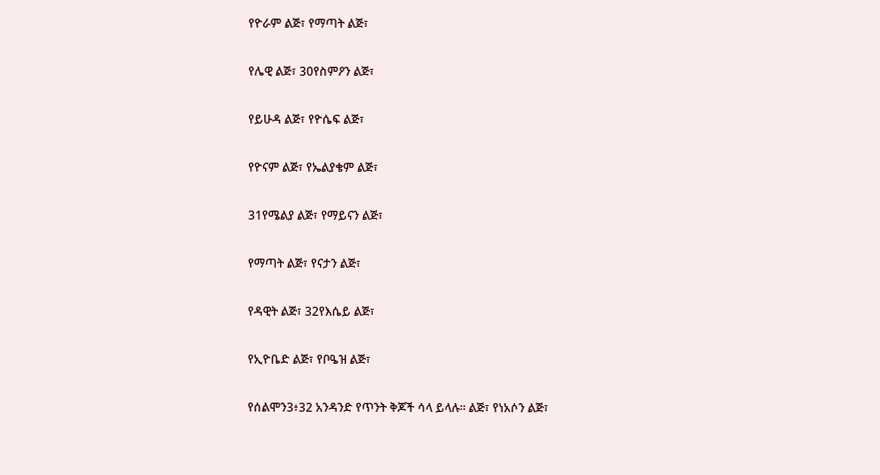የዮራም ልጅ፣ የማጣት ልጅ፣

የሌዊ ልጅ፣ 30የስምዖን ልጅ፣

የይሁዳ ልጅ፣ የዮሴፍ ልጅ፣

የዮናም ልጅ፣ የኤልያቄም ልጅ፣

31የሜልያ ልጅ፣ የማይናን ልጅ፣

የማጣት ልጅ፣ የናታን ልጅ፣

የዳዊት ልጅ፣ 32የእሴይ ልጅ፣

የኢዮቤድ ልጅ፣ የቦዔዝ ልጅ፣

የሰልሞን3፥32 አንዳንድ የጥንት ቅጆች ሳላ ይላሉ። ልጅ፣ የነአሶን ልጅ፣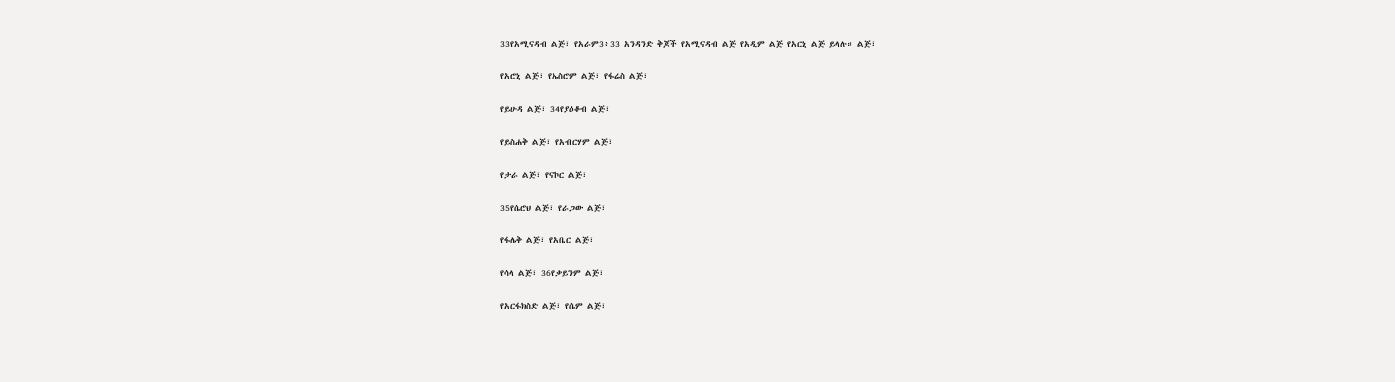33የአሚናዳብ ልጅ፣ የአራም3፥33 አንዳንድ ቅጆች የአሚናዳብ ልጅ የአዲም ልጅ የአርኒ ልጅ ይላሉ። ልጅ፣

የአሮኒ ልጅ፣ የኤስሮም ልጅ፣ የፋሬስ ልጅ፣

የይሁዳ ልጅ፣ 34የያዕቆብ ልጅ፣

የይስሐቅ ልጅ፣ የአብርሃም ልጅ፣

የታራ ልጅ፣ የናኮር ልጅ፣

35የሴሮህ ልጅ፣ የራጋው ልጅ፣

የፋሌቅ ልጅ፣ የአቤር ልጅ፣

የሳላ ልጅ፣ 36የቃይንም ልጅ፣

የአርፋክስድ ልጅ፣ የሴም ልጅ፣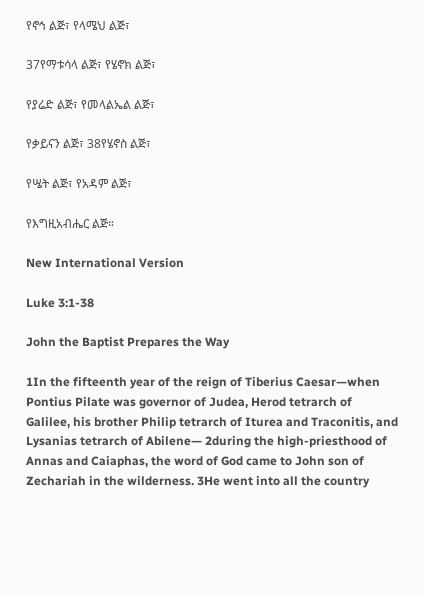የኖኅ ልጅ፣ የላሜህ ልጅ፣

37የማቱሳላ ልጅ፣ የሄኖክ ልጅ፣

የያሬድ ልጅ፣ የመላልኤል ልጅ፣

የቃይናን ልጅ፣ 38የሄኖስ ልጅ፣

የሤት ልጅ፣ የአዳም ልጅ፣

የእግዚአብሔር ልጅ።

New International Version

Luke 3:1-38

John the Baptist Prepares the Way

1In the fifteenth year of the reign of Tiberius Caesar—when Pontius Pilate was governor of Judea, Herod tetrarch of Galilee, his brother Philip tetrarch of Iturea and Traconitis, and Lysanias tetrarch of Abilene— 2during the high-priesthood of Annas and Caiaphas, the word of God came to John son of Zechariah in the wilderness. 3He went into all the country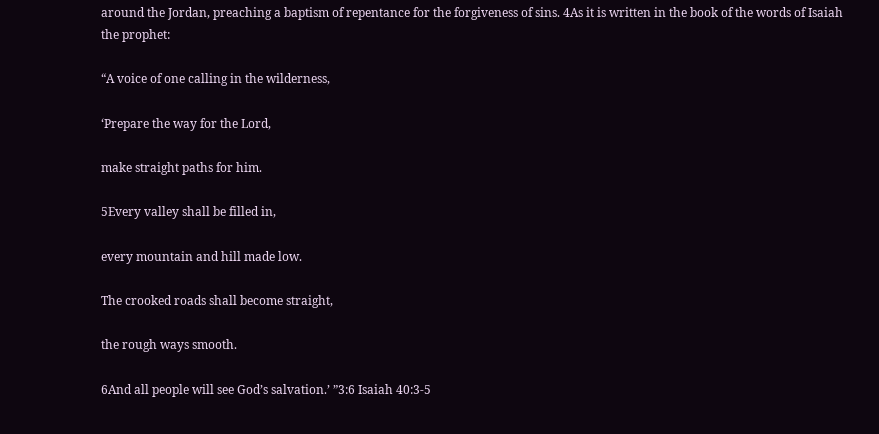around the Jordan, preaching a baptism of repentance for the forgiveness of sins. 4As it is written in the book of the words of Isaiah the prophet:

“A voice of one calling in the wilderness,

‘Prepare the way for the Lord,

make straight paths for him.

5Every valley shall be filled in,

every mountain and hill made low.

The crooked roads shall become straight,

the rough ways smooth.

6And all people will see God’s salvation.’ ”3:6 Isaiah 40:3-5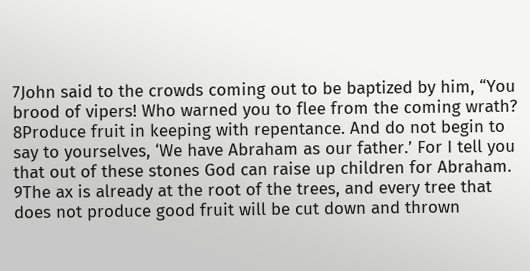7John said to the crowds coming out to be baptized by him, “You brood of vipers! Who warned you to flee from the coming wrath? 8Produce fruit in keeping with repentance. And do not begin to say to yourselves, ‘We have Abraham as our father.’ For I tell you that out of these stones God can raise up children for Abraham. 9The ax is already at the root of the trees, and every tree that does not produce good fruit will be cut down and thrown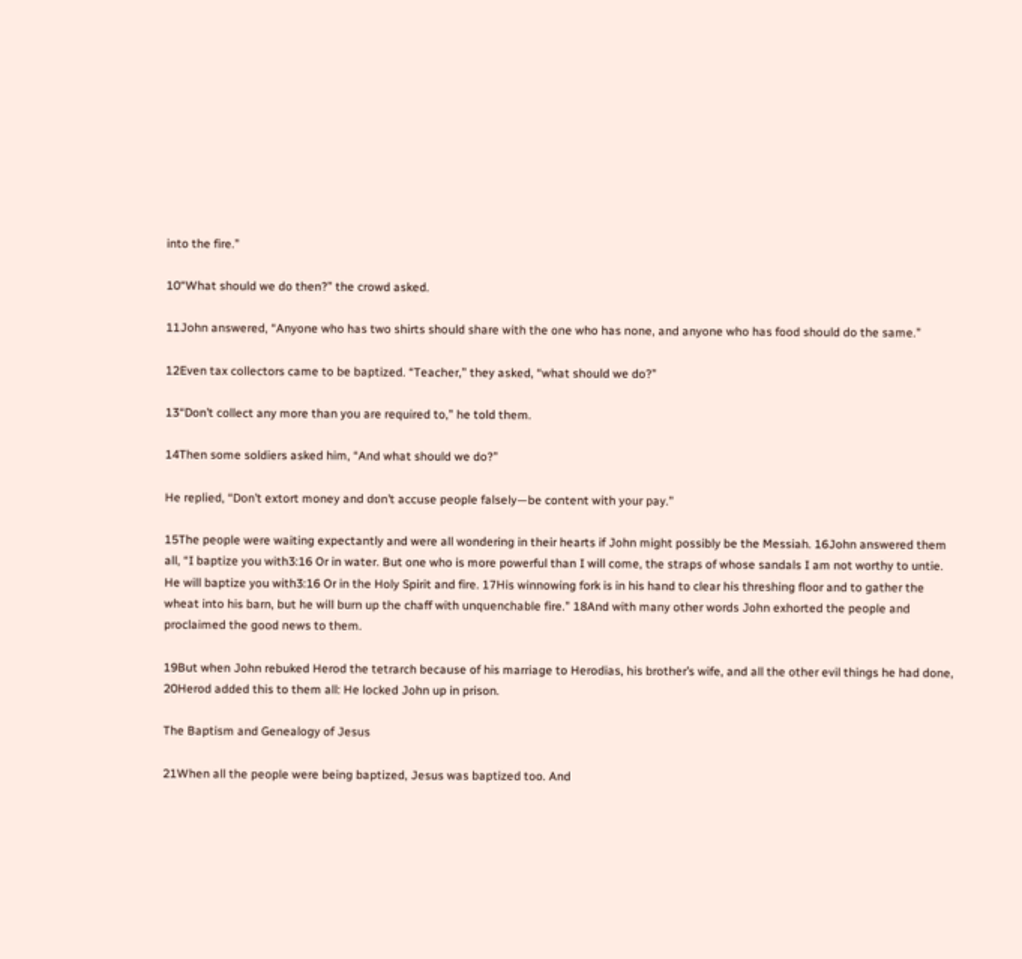into the fire.”

10“What should we do then?” the crowd asked.

11John answered, “Anyone who has two shirts should share with the one who has none, and anyone who has food should do the same.”

12Even tax collectors came to be baptized. “Teacher,” they asked, “what should we do?”

13“Don’t collect any more than you are required to,” he told them.

14Then some soldiers asked him, “And what should we do?”

He replied, “Don’t extort money and don’t accuse people falsely—be content with your pay.”

15The people were waiting expectantly and were all wondering in their hearts if John might possibly be the Messiah. 16John answered them all, “I baptize you with3:16 Or in water. But one who is more powerful than I will come, the straps of whose sandals I am not worthy to untie. He will baptize you with3:16 Or in the Holy Spirit and fire. 17His winnowing fork is in his hand to clear his threshing floor and to gather the wheat into his barn, but he will burn up the chaff with unquenchable fire.” 18And with many other words John exhorted the people and proclaimed the good news to them.

19But when John rebuked Herod the tetrarch because of his marriage to Herodias, his brother’s wife, and all the other evil things he had done, 20Herod added this to them all: He locked John up in prison.

The Baptism and Genealogy of Jesus

21When all the people were being baptized, Jesus was baptized too. And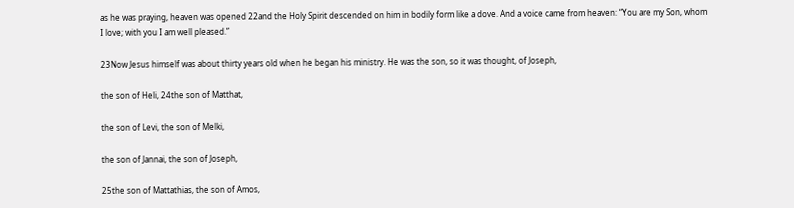as he was praying, heaven was opened 22and the Holy Spirit descended on him in bodily form like a dove. And a voice came from heaven: “You are my Son, whom I love; with you I am well pleased.”

23Now Jesus himself was about thirty years old when he began his ministry. He was the son, so it was thought, of Joseph,

the son of Heli, 24the son of Matthat,

the son of Levi, the son of Melki,

the son of Jannai, the son of Joseph,

25the son of Mattathias, the son of Amos,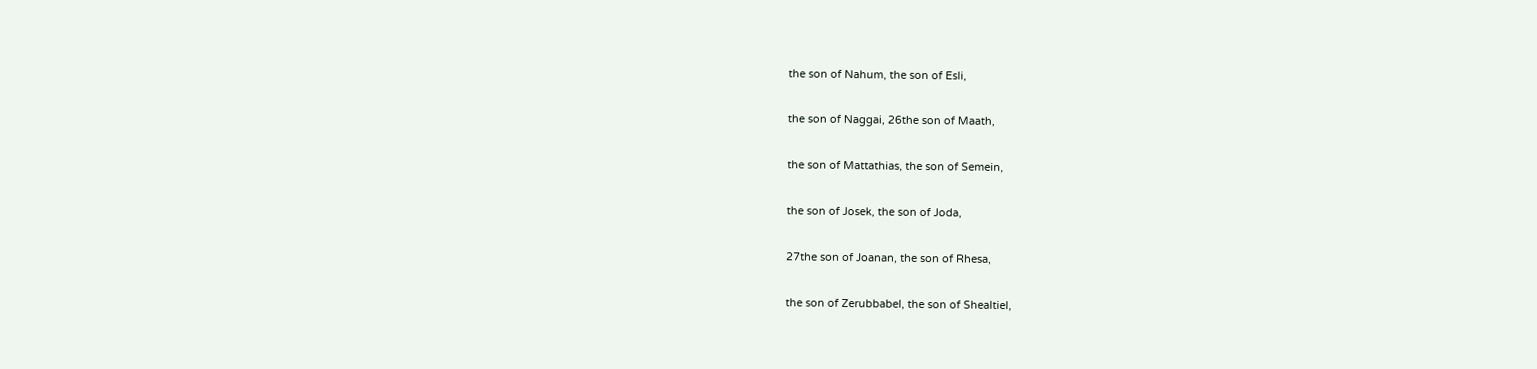the son of Nahum, the son of Esli,

the son of Naggai, 26the son of Maath,

the son of Mattathias, the son of Semein,

the son of Josek, the son of Joda,

27the son of Joanan, the son of Rhesa,

the son of Zerubbabel, the son of Shealtiel,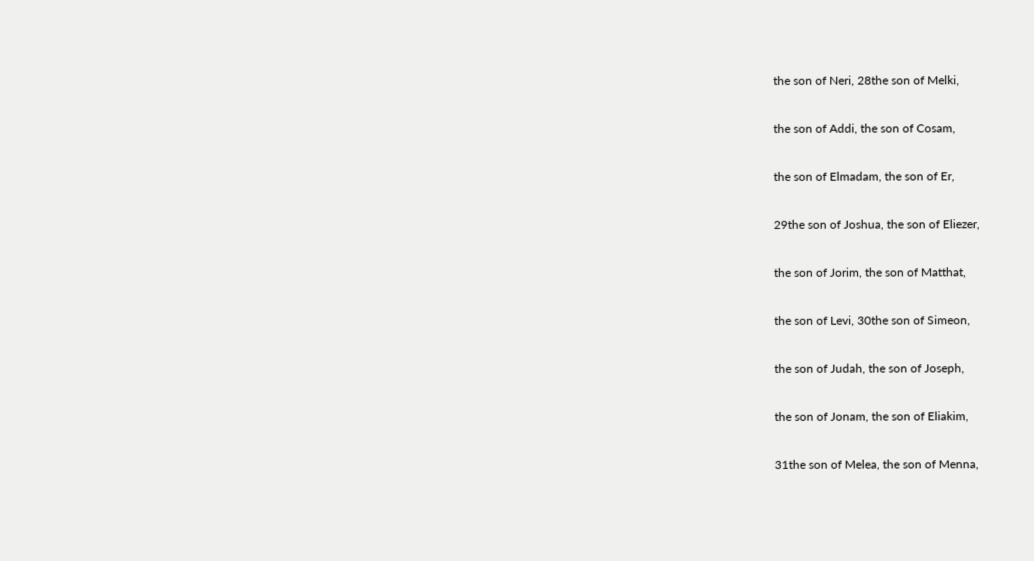the son of Neri, 28the son of Melki,

the son of Addi, the son of Cosam,

the son of Elmadam, the son of Er,

29the son of Joshua, the son of Eliezer,

the son of Jorim, the son of Matthat,

the son of Levi, 30the son of Simeon,

the son of Judah, the son of Joseph,

the son of Jonam, the son of Eliakim,

31the son of Melea, the son of Menna,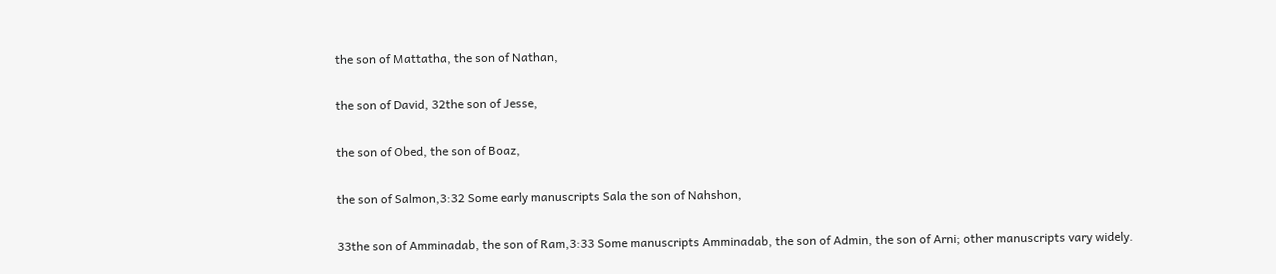the son of Mattatha, the son of Nathan,

the son of David, 32the son of Jesse,

the son of Obed, the son of Boaz,

the son of Salmon,3:32 Some early manuscripts Sala the son of Nahshon,

33the son of Amminadab, the son of Ram,3:33 Some manuscripts Amminadab, the son of Admin, the son of Arni; other manuscripts vary widely.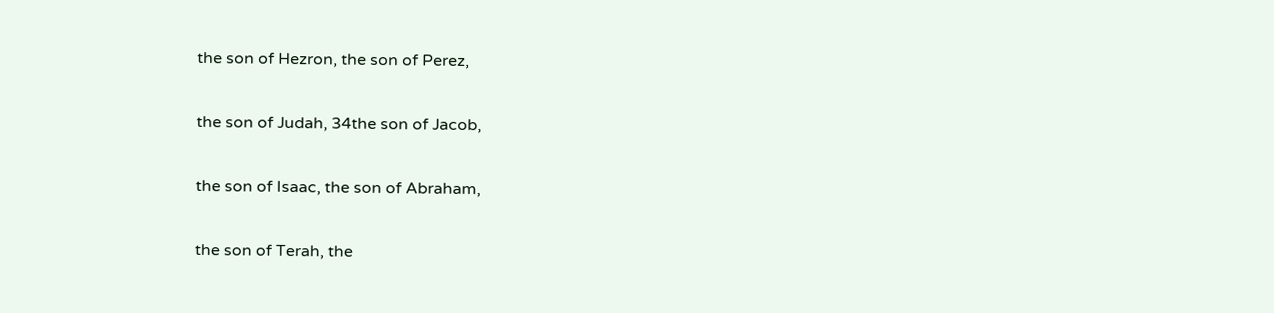the son of Hezron, the son of Perez,

the son of Judah, 34the son of Jacob,

the son of Isaac, the son of Abraham,

the son of Terah, the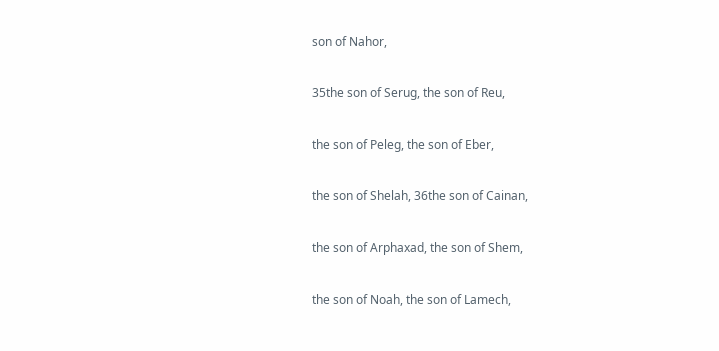son of Nahor,

35the son of Serug, the son of Reu,

the son of Peleg, the son of Eber,

the son of Shelah, 36the son of Cainan,

the son of Arphaxad, the son of Shem,

the son of Noah, the son of Lamech,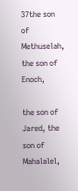37the son of Methuselah, the son of Enoch,

the son of Jared, the son of Mahalalel,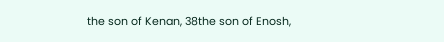the son of Kenan, 38the son of Enosh,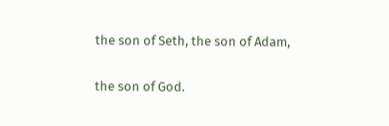the son of Seth, the son of Adam,

the son of God.